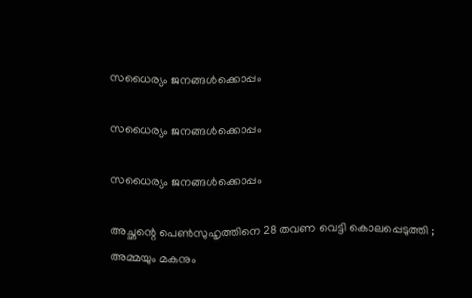സധൈര്യം ജനങ്ങൾക്കൊപ്പം

സധൈര്യം ജനങ്ങൾക്കൊപ്പം

സധൈര്യം ജനങ്ങൾക്കൊപ്പം

അച്ഛന്റെ പെൺസുഹൃത്തിനെ 28 തവണ വെട്ടി കൊലപ്പെടുത്തി ; അമ്മയും മകനും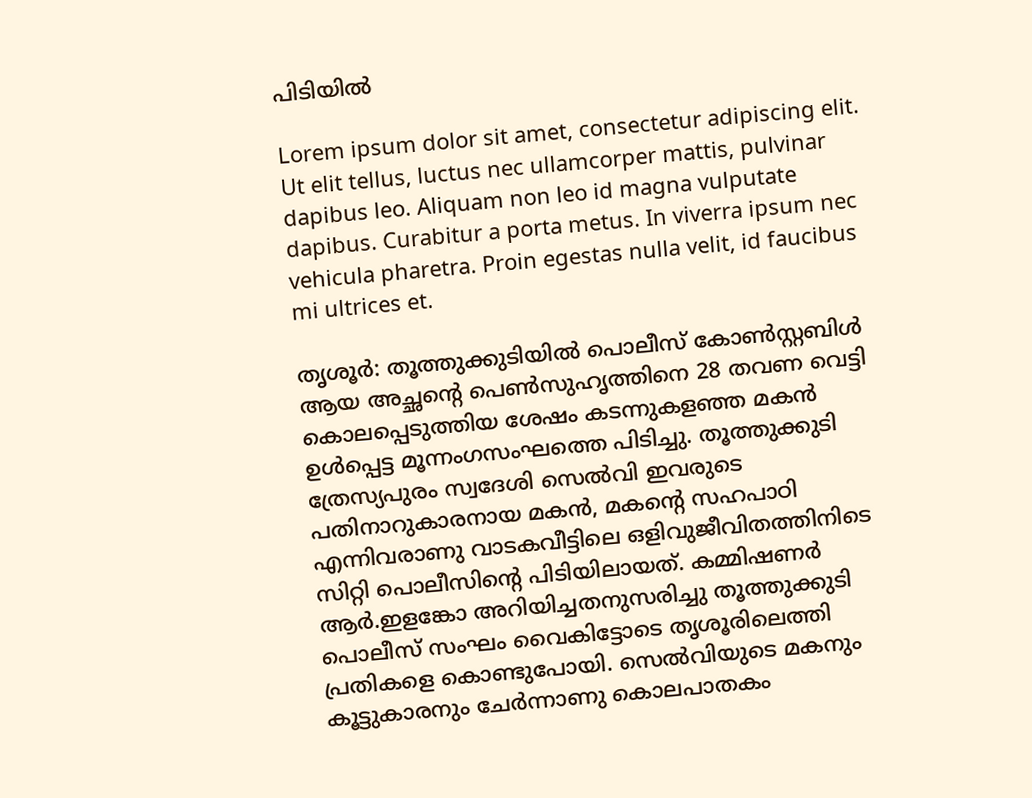പിടിയിൽ

Lorem ipsum dolor sit amet, consectetur adipiscing elit. Ut elit tellus, luctus nec ullamcorper mattis, pulvinar dapibus leo. Aliquam non leo id magna vulputate dapibus. Curabitur a porta metus. In viverra ipsum nec vehicula pharetra. Proin egestas nulla velit, id faucibus mi ultrices et.

തൃശൂർ: തൂത്തുക്കുടിയിൽ പൊലീസ് കോൺസ്റ്റബിൾ ആയ അച്ഛന്റെ പെൺസുഹൃത്തിനെ 28 തവണ ‌വെട്ടി കൊലപ്പെടുത്തിയ ശേഷം കടന്നുകളഞ്ഞ മകൻ ഉൾപ്പെട്ട മൂന്നംഗസംഘത്തെ പിടിച്ചു. തൂത്തുക്കുടി ത്രേസ്യപുരം സ്വദേശി സെൽവി ഇവരുടെ പതിനാറുക‍ാരനായ മകൻ, മകന്റെ സഹപാഠി എന്നിവരാണു വാടകവീട്ടിലെ ഒളിവുജീവിതത്തിനിടെ സിറ്റി പൊലീസിന്റെ പിടിയിലായത്. കമ്മിഷണർ ആർ.ഇളങ്കോ അറിയിച്ചതനുസരിച്ചു തൂത്തുക്കുടി പൊലീസ് സംഘം വൈകിട്ടോടെ തൃശൂരിലെത്തി പ്രതികളെ കൊണ്ടുപോയി. സെൽവിയുടെ മകനും കൂട്ടുകാരനും ചേർന്നാണു കൊലപാതകം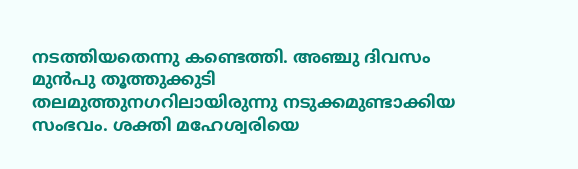നടത്തിയതെന്നു കണ്ടെത്തി. അഞ്ചു ദിവസം മുൻപു തൂത്തുക്കുടി തലമുത്തുനഗറിലായിരുന്നു നടുക്കമുണ്ടാക്കിയ സംഭവം. ശക്തി മഹേശ്വരിയെ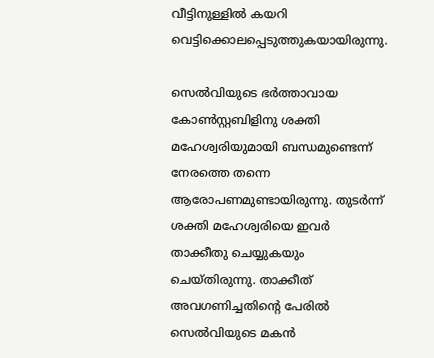വീട്ടിനുള്ളിൽ കയറി വെട്ടിക്കൊലപ്പെടുത്തുകയായിരുന്നു.

സെൽവിയുടെ ഭർത്താവായ കോൺസ്റ്റബിളിനു ശക്തി മഹേശ്വരിയുമായി ബന്ധമുണ്ടെന്ന് നേരത്തെ തന്നെ ആരോപണമുണ്ടായിരുന്നു. തുടർന്ന് ശക്തി മഹേശ്വരിയെ ഇവർ താക്കീതു ചെയ്യുകയും ചെയ്തിരുന്നു. താക്കീത് അവഗണിച്ചതിന്റെ പേരിൽ സെൽവിയുടെ മകൻ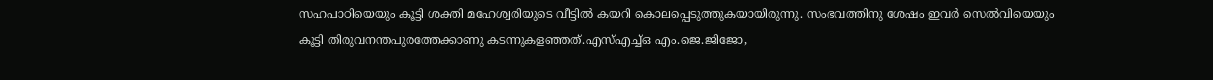സഹപാഠിയെയും കൂട്ടി ശക്തി മഹേശ്വരിയ‍ുടെ വീട്ടിൽ കയറി കൊലപ്പെടുത്തുകയായിരുന്നു. സംഭവത്തിനു ശേഷം ഇവർ സെൽവിയെയും കൂട്ടി തിരുവനന്തപുരത്തേക്കാണു കടന്നുകളഞ്ഞത്.എസ്എച്ച്ഒ എം.ജെ.ജിജോ,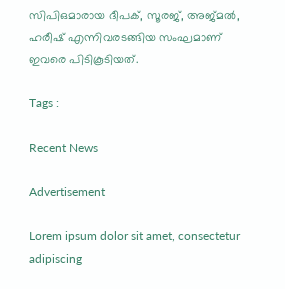സിപിഒമാരായ ദീപക്, സൂരജ്, അജ്മൽ, ഹരീഷ് എന്നിവരടങ്ങിയ സംഘമാണ് ഇവരെ പിടികൂടിയത്.

Tags :

Recent News

Advertisement

Lorem ipsum dolor sit amet, consectetur adipiscing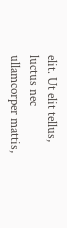elit. Ut elit tellus, luctus nec ullamcorper mattis,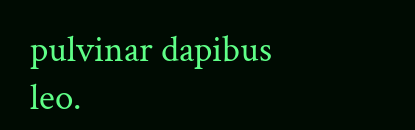pulvinar dapibus leo.